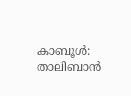കാബൂൾ: താലിബാൻ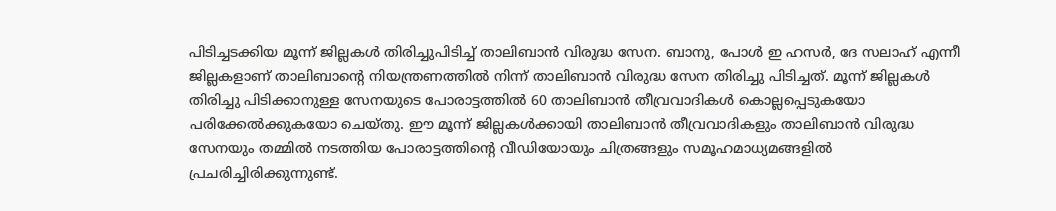പിടിച്ചടക്കിയ മൂന്ന് ജില്ലകൾ തിരിച്ചുപിടിച്ച് താലിബാൻ വിരുദ്ധ സേന. ബാനു, പോൾ ഇ ഹസർ, ദേ സലാഹ് എന്നീ ജില്ലകളാണ് താലിബാന്റെ നിയന്ത്രണത്തിൽ നിന്ന് താലിബാൻ വിരുദ്ധ സേന തിരിച്ചു പിടിച്ചത്. മൂന്ന് ജില്ലകൾ തിരിച്ചു പിടിക്കാനുള്ള സേനയുടെ പോരാട്ടത്തിൽ 60 താലിബാൻ തീവ്രവാദികൾ കൊല്ലപ്പെടുകയോ പരിക്കേൽക്കുകയോ ചെയ്തു. ഈ മൂന്ന് ജില്ലകൾക്കായി താലിബാൻ തീവ്രവാദികളും താലിബാൻ വിരുദ്ധ സേനയും തമ്മിൽ നടത്തിയ പോരാട്ടത്തിന്റെ വീഡിയോയും ചിത്രങ്ങളും സമൂഹമാധ്യമങ്ങളിൽ പ്രചരിച്ചിരിക്കുന്നുണ്ട്.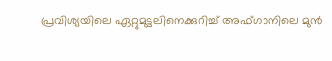പ്രവിശ്യയിലെ ഏറ്റുമുട്ടലിനെക്കുറിച്ച് അഫ്ഗാനിലെ മുൻ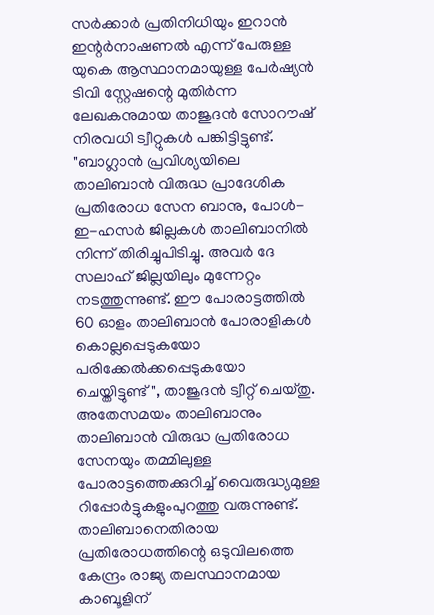സർക്കാർ പ്രതിനിധിയും ഇറാൻ ഇന്റർനാഷണൽ എന്ന് പേരുള്ള യുകെ ആസ്ഥാനമായുള്ള പേർഷ്യൻ ടിവി സ്റ്റേഷന്റെ മുതിർന്ന ലേഖകനുമായ താജുദൻ സോറൗഷ് നിരവധി ട്വീറ്റുകൾ പങ്കിട്ടിട്ടുണ്ട്. "ബാഗ്ലാൻ പ്രവിശ്യയിലെ താലിബാൻ വിരുദ്ധ പ്രാദേശിക പ്രതിരോധ സേന ബാനു, പോൾ-ഇ-ഹസർ ജില്ലകൾ താലിബാനിൽ നിന്ന് തിരിച്ചുപിടിച്ചു. അവർ ദേ സലാഹ് ജില്ലയിലും മുന്നേറ്റം നടത്തുന്നുണ്ട്. ഈ പോരാട്ടത്തിൽ 60 ഓളം താലിബാൻ പോരാളികൾ കൊല്ലപ്പെടുകയോ പരിക്കേൽക്കപ്പെടുകയോ ചെയ്തിട്ടുണ്ട്", താജുദൻ ട്വീറ്റ് ചെയ്തു. അതേസമയം താലിബാനും താലിബാൻ വിരുദ്ധ പ്രതിരോധ സേനയും തമ്മിലുള്ള പോരാട്ടത്തെക്കുറിച്ച് വൈരുദ്ധ്യമുള്ള റിപ്പോർട്ടുകളുംപുറത്തു വരുന്നുണ്ട്. താലിബാനെതിരായ പ്രതിരോധത്തിന്റെ ഒടുവിലത്തെ കേന്ദ്രം രാജ്യ തലസ്ഥാനമായ കാബൂളിന്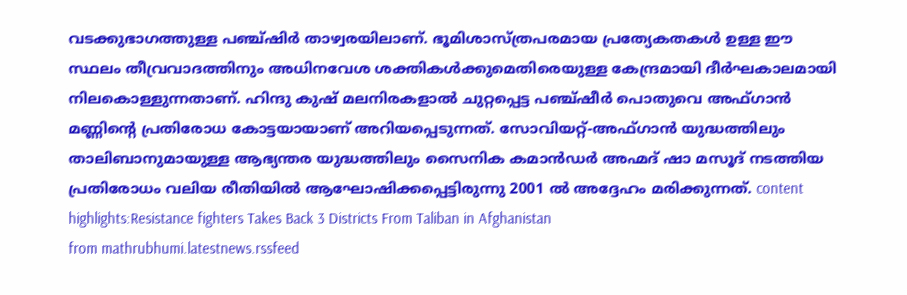വടക്കുഭാഗത്തുള്ള പഞ്ച്ഷിർ താഴ്വരയിലാണ്. ഭൂമിശാസ്ത്രപരമായ പ്രത്യേകതകൾ ഉള്ള ഈ സ്ഥലം തീവ്രവാദത്തിനും അധിനവേശ ശക്തികൾക്കുമെതിരെയുള്ള കേന്ദ്രമായി ദീർഘകാലമായി നിലകൊള്ളുന്നതാണ്. ഹിന്ദു കുഷ് മലനിരകളാൽ ചുറ്റപ്പെട്ട പഞ്ച്ഷീർ പൊതുവെ അഫ്ഗാൻ മണ്ണിന്റെ പ്രതിരോധ കോട്ടയായാണ് അറിയപ്പെടുന്നത്. സോവിയറ്റ്-അഫ്ഗാൻ യുദ്ധത്തിലും താലിബാനുമായുള്ള ആഭ്യന്തര യുദ്ധത്തിലും സൈനിക കമാൻഡർ അഹ്മദ് ഷാ മസൂദ് നടത്തിയ പ്രതിരോധം വലിയ രീതിയിൽ ആഘോഷിക്കപ്പെട്ടിരുന്നു 2001 ൽ അദ്ദേഹം മരിക്കുന്നത്. content highlights:Resistance fighters Takes Back 3 Districts From Taliban in Afghanistan
from mathrubhumi.latestnews.rssfeed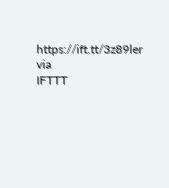https://ift.tt/3z89ler
via
IFTTT